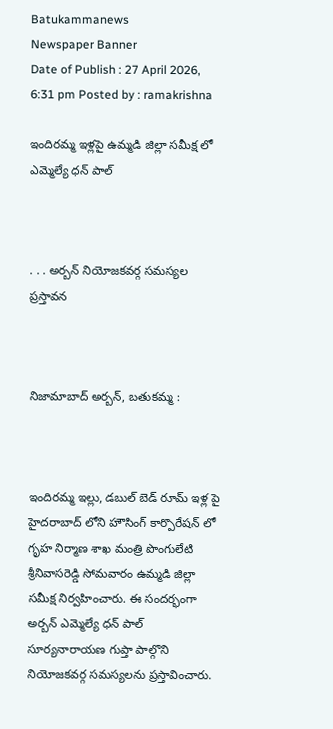Batukammanews
Newspaper Banner
Date of Publish : 27 April 2026, 6:31 pm Posted by : ramakrishna

ఇందిరమ్మ ఇళ్లపై ఉమ్మడి జిల్లా సమీక్ష లో ఎమ్మెల్యే ధన్ పాల్



. . . అర్బన్ నియోజకవర్గ సమస్యల ప్రస్తావన



నిజామాబాద్ అర్బన్, బతుకమ్మ :



ఇందిరమ్మ ఇల్లు, డబుల్ బెడ్ రూమ్ ఇళ్ల పై హైదరాబాద్ లోని హౌసింగ్ కార్పొరేషన్ లో గృహ నిర్మాణ శాఖ మంత్రి పొంగులేటి శ్రీనివాసరెడ్డి సోమవారం ఉమ్మడి జిల్లా సమీక్ష నిర్వహించారు. ఈ సందర్భంగా అర్బన్ ఎమ్మెల్యే ధన్ పాల్ సూర్యనారాయణ గుప్తా పాల్గొని నియోజకవర్గ సమస్యలను ప్రస్తావించారు.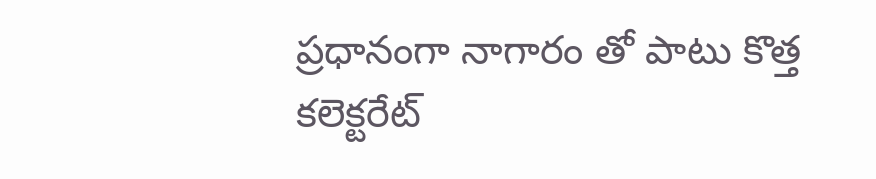ప్రధానంగా నాగారం తో పాటు కొత్త కలెక్టరేట్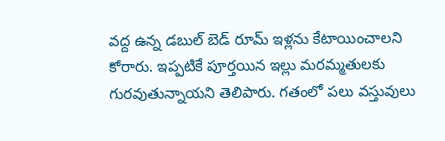వద్ద ఉన్న డబుల్ బెడ్ రూమ్ ఇళ్లను కేటాయించాలని కోరారు. ఇప్పటికే పూర్తయిన ఇల్లు మరమ్మతులకు గురవుతున్నాయని తెలిపారు. గతంలో పలు వస్తువులు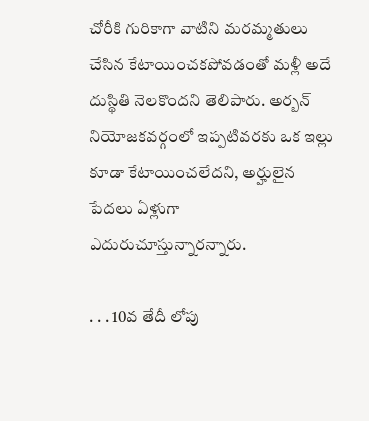చోరీకి గురికాగా వాటిని మరమ్మతులు చేసిన కేటాయించకపోవడంతో మళ్లీ అదే దుస్థితి నెలకొందని తెలిపారు. అర్బన్ నియోజకవర్గంలో ఇప్పటివరకు ఒక ఇల్లు కూడా కేటాయించలేదని, అర్హులైన పేదలు ఏళ్లుగా ఎదురుచూస్తున్నారన్నారు.

. . . 10వ తేదీ లోపు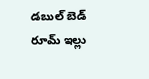డబుల్ బెడ్ రూమ్ ఇల్లు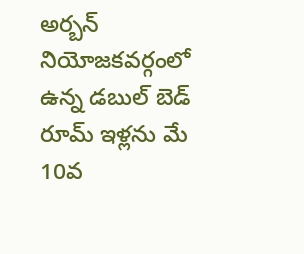అర్బన్ నియోజకవర్గంలో ఉన్న డబుల్ బెడ్ రూమ్ ఇళ్లను మే 10వ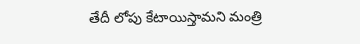తేదీ లోపు కేటాయిస్తామని మంత్రి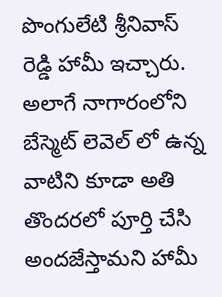పొంగులేటి శ్రీనివాస్ రెడ్డి హామీ ఇచ్చారు. అలాగే నాగారంలోని బేస్మెట్ లెవెల్ లో ఉన్న వాటిని కూడా అతి తొందరలో పూర్తి చేసి అందజేస్తామని హామీ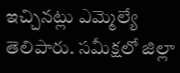ఇచ్చినట్లు ఎమ్మెల్యే తెలిపారు. సమీక్షలో జిల్లా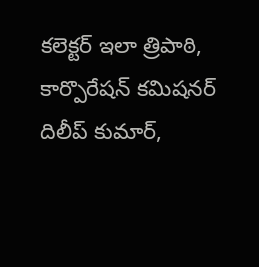కలెక్టర్ ఇలా త్రిపాఠి, కార్పొరేషన్ కమిషనర్ దిలీప్ కుమార్,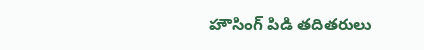హౌసింగ్ పిడి తదితరులు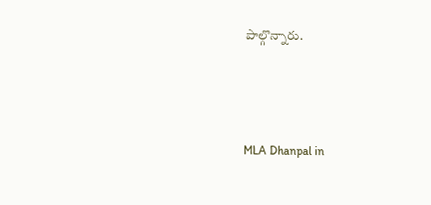పాల్గొన్నారు.



MLA Dhanpal in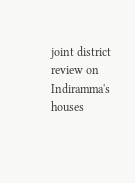joint district review on Indiramma's houses